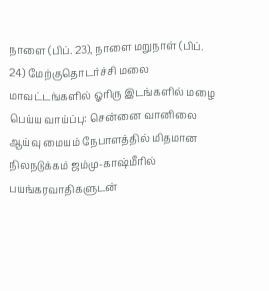நாளை (பிப். 23), நாளை மறுநாள் (பிப். 24) மேற்குதொடர்ச்சி மலை மாவட்டங்களில் ஓரிரு இடங்களில் மழை பெய்ய வாய்ப்பு: சென்னை வானிலை ஆய்வு மையம் நேபாளத்தில் மிதமான நிலநடுக்கம் ஜம்மு-காஷ்மீரில் பயங்கரவாதிகளுடன்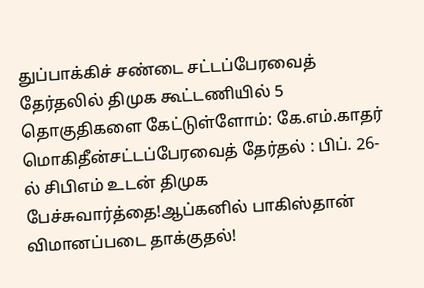துப்பாக்கிச் சண்டை சட்டப்பேரவைத் தேர்தலில் திமுக கூட்டணியில் 5 தொகுதிகளை கேட்டுள்ளோம்: கே.எம்.காதர் மொகிதீன்சட்டப்பேரவைத் தேர்தல் : பிப். 26-ல் சிபிஎம் உடன் திமுக பேச்சுவார்த்தை!ஆப்கனில் பாகிஸ்தான் விமானப்படை தாக்குதல்!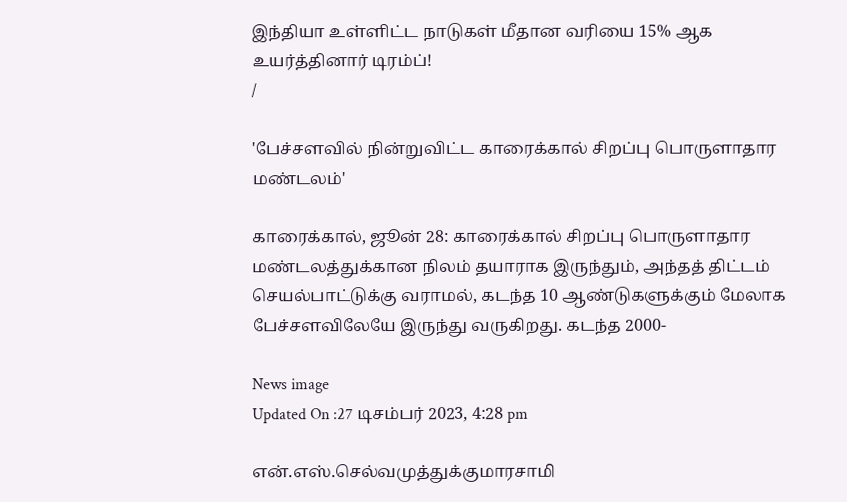இந்தியா உள்ளிட்ட நாடுகள் மீதான வரியை 15% ஆக உயர்த்தினார் டிரம்ப்!
/

'பேச்சளவில் நின்றுவிட்ட காரைக்கால் சிறப்பு பொருளாதார மண்டலம்'

காரைக்கால், ஜூன் 28: காரைக்கால் சிறப்பு பொருளாதார மண்டலத்துக்கான நிலம் தயாராக இருந்தும், அந்தத் திட்டம் செயல்பாட்டுக்கு வராமல், கடந்த 10 ஆண்டுகளுக்கும் மேலாக பேச்சளவிலேயே இருந்து வருகிறது. கடந்த 2000-

News image
Updated On :27 டிசம்பர் 2023, 4:28 pm

என்.எஸ்.செல்வமுத்துக்குமாரசாமி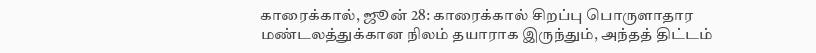காரைக்கால், ஜூன் 28: காரைக்கால் சிறப்பு பொருளாதார மண்டலத்துக்கான நிலம் தயாராக இருந்தும், அந்தத் திட்டம்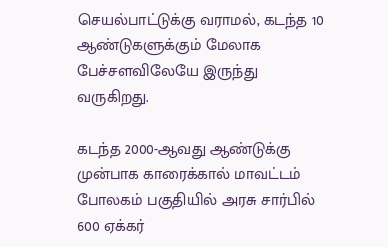செயல்பாட்டுக்கு வராமல், கடந்த 10 ஆண்டுகளுக்கும் மேலாக பேச்சளவிலேயே இருந்து வருகிறது.

கடந்த 2000-ஆவது ஆண்டுக்கு முன்பாக காரைக்கால் மாவட்டம் போலகம் பகுதியில் அரசு சார்பில் 600 ஏக்கர்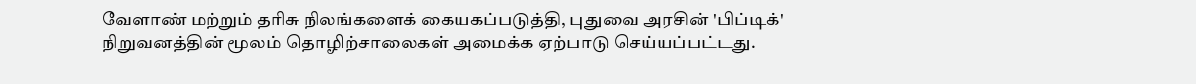வேளாண் மற்றும் தரிசு நிலங்களைக் கையகப்படுத்தி, புதுவை அரசின் 'பிப்டிக்' நிறுவனத்தின் மூலம் தொழிற்சாலைகள் அமைக்க ஏற்பாடு செய்யப்பட்டது.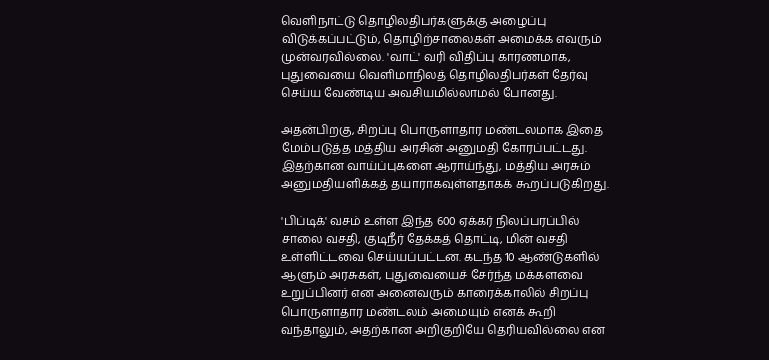வெளிநாட்டு தொழிலதிபர்களுக்கு அழைப்பு விடுக்கப்பட்டும், தொழிற்சாலைகள் அமைக்க எவரும் முன்வரவில்லை. 'வாட்' வரி விதிப்பு காரணமாக, புதுவையை வெளிமாநிலத் தொழிலதிபர்கள் தேர்வு செய்ய வேண்டிய அவசியமில்லாமல் போனது.

அதன்பிறகு, சிறப்பு பொருளாதார மண்டலமாக இதை மேம்படுத்த மத்திய அரசின் அனுமதி கோரப்பட்டது. இதற்கான வாய்ப்புகளை ஆராய்ந்து, மத்திய அரசும் அனுமதியளிக்கத் தயாராகவுள்ளதாகக் கூறப்படுகிறது.

'பிப்டிக்' வசம் உள்ள இந்த 600 ஏக்கர் நிலப்பரப்பில் சாலை வசதி, குடிநீர் தேக்கத் தொட்டி, மின் வசதி உள்ளிட்டவை செய்யப்பட்டன. கடந்த 10 ஆண்டுகளில் ஆளும் அரசுகள், புதுவையைச் சேர்ந்த மக்களவை உறுப்பினர் என அனைவரும் காரைக்காலில் சிறப்பு பொருளாதார மண்டலம் அமையும் எனக் கூறி வந்தாலும், அதற்கான அறிகுறியே தெரியவில்லை என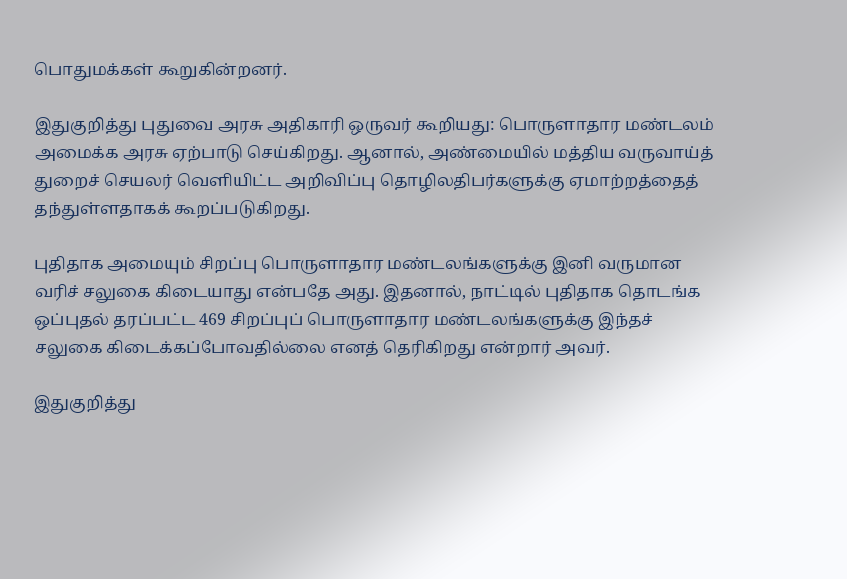பொதுமக்கள் கூறுகின்றனர்.

இதுகுறித்து புதுவை அரசு அதிகாரி ஒருவர் கூறியது: பொருளாதார மண்டலம் அமைக்க அரசு ஏற்பாடு செய்கிறது. ஆனால், அண்மையில் மத்திய வருவாய்த் துறைச் செயலர் வெளியிட்ட அறிவிப்பு தொழிலதிபர்களுக்கு ஏமாற்றத்தைத் தந்துள்ளதாகக் கூறப்படுகிறது.

புதிதாக அமையும் சிறப்பு பொருளாதார மண்டலங்களுக்கு இனி வருமான வரிச் சலுகை கிடையாது என்பதே அது. இதனால், நாட்டில் புதிதாக தொடங்க ஒப்புதல் தரப்பட்ட 469 சிறப்புப் பொருளாதார மண்டலங்களுக்கு இந்தச் சலுகை கிடைக்கப்போவதில்லை எனத் தெரிகிறது என்றார் அவர்.

இதுகுறித்து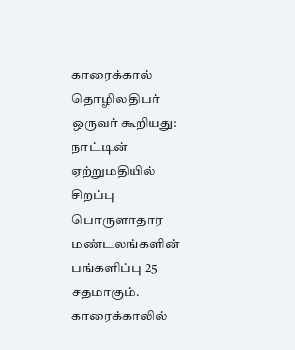காரைக்கால் தொழிலதிபர் ஒருவர் கூறியது: நாட்டின் ஏற்றுமதியில் சிறப்பு பொருளாதார மண்டலங்களின் பங்களிப்பு 25 சதமாகும். காரைக்காலில்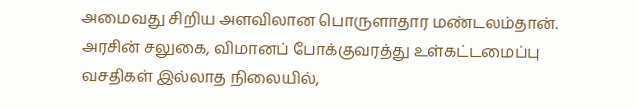அமைவது சிறிய அளவிலான பொருளாதார மண்டலம்தான். அரசின் சலுகை, விமானப் போக்குவரத்து உள்கட்டமைப்பு வசதிகள் இல்லாத நிலையில்,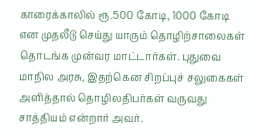காரைக்காலில் ரூ.500 கோடி, 1000 கோடி என முதலீடு செய்து யாரும் தொழிற்சாலைகள் தொடங்க முன்வர மாட்டார்கள். புதுவை மாநில அரசு, இதற்கென சிறப்புச் சலுகைகள் அளித்தால் தொழிலதிபர்கள் வருவது சாத்தியம் என்றார் அவர்.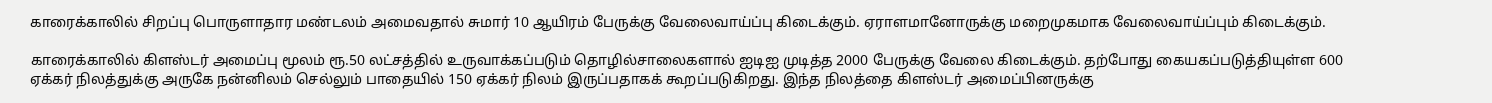காரைக்காலில் சிறப்பு பொருளாதார மண்டலம் அமைவதால் சுமார் 10 ஆயிரம் பேருக்கு வேலைவாய்ப்பு கிடைக்கும். ஏராளமானோருக்கு மறைமுகமாக வேலைவாய்ப்பும் கிடைக்கும்.

காரைக்காலில் கிளஸ்டர் அமைப்பு மூலம் ரூ.50 லட்சத்தில் உருவாக்கப்படும் தொழில்சாலைகளால் ஐடிஐ முடித்த 2000 பேருக்கு வேலை கிடைக்கும். தற்போது கையகப்படுத்தியுள்ள 600 ஏக்கர் நிலத்துக்கு அருகே நன்னிலம் செல்லும் பாதையில் 150 ஏக்கர் நிலம் இருப்பதாகக் கூறப்படுகிறது. இந்த நிலத்தை கிளஸ்டர் அமைப்பினருக்கு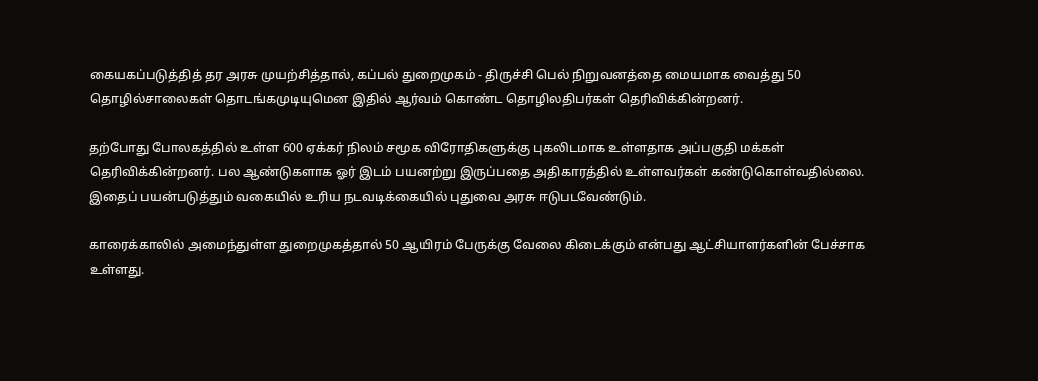கையகப்படுத்தித் தர அரசு முயற்சித்தால், கப்பல் துறைமுகம் - திருச்சி பெல் நிறுவனத்தை மையமாக வைத்து 50 தொழில்சாலைகள் தொடங்கமுடியுமென இதில் ஆர்வம் கொண்ட தொழிலதிபர்கள் தெரிவிக்கின்றனர்.

தற்போது போலகத்தில் உள்ள 600 ஏக்கர் நிலம் சமூக விரோதிகளுக்கு புகலிடமாக உள்ளதாக அப்பகுதி மக்கள் தெரிவிக்கின்றனர். பல ஆண்டுகளாக ஓர் இடம் பயனற்று இருப்பதை அதிகாரத்தில் உள்ளவர்கள் கண்டுகொள்வதில்லை. இதைப் பயன்படுத்தும் வகையில் உரிய நடவடிக்கையில் புதுவை அரசு ஈடுபடவேண்டும்.

காரைக்காலில் அமைந்துள்ள துறைமுகத்தால் 50 ஆயிரம் பேருக்கு வேலை கிடைக்கும் என்பது ஆட்சியாளர்களின் பேச்சாக உள்ளது.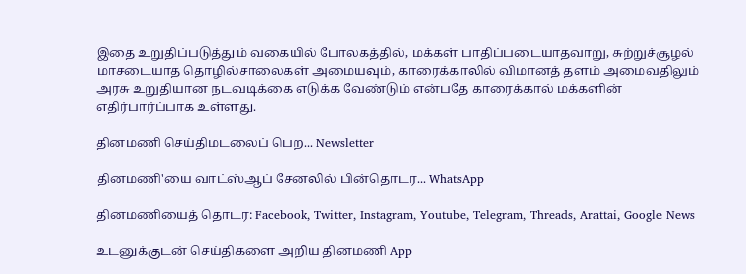இதை உறுதிப்படுத்தும் வகையில் போலகத்தில், மக்கள் பாதிப்படையாதவாறு, சுற்றுச்சூழல் மாசடையாத தொழில்சாலைகள் அமையவும், காரைக்காலில் விமானத் தளம் அமைவதிலும் அரசு உறுதியான நடவடிக்கை எடுக்க வேண்டும் என்பதே காரைக்கால் மக்களின் எதிர்பார்ப்பாக உள்ளது.

தினமணி செய்திமடலைப் பெற... Newsletter

தினமணி'யை வாட்ஸ்ஆப் சேனலில் பின்தொடர... WhatsApp

தினமணியைத் தொடர: Facebook, Twitter, Instagram, Youtube, Telegram, Threads, Arattai, Google News

உடனுக்குடன் செய்திகளை அறிய தினமணி App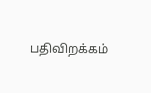பதிவிறக்கம்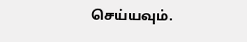செய்யவும்.